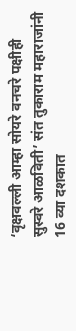‘वृक्षवल्ली आम्हा सोयरे वनचरे पक्षीही सुस्वरे आळविती’ संत तुकाराम महाराजांनी 16 व्या दशकात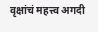वृक्षांचं महत्त्व अगदी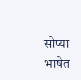सोप्या भाषेत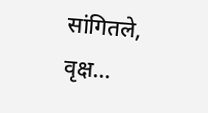सांगितले, वृक्ष…